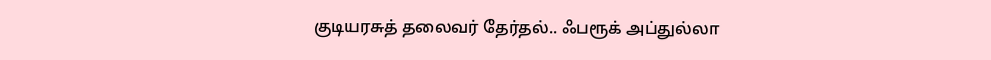குடியரசுத் தலைவர் தேர்தல்.. ஃபரூக் அப்துல்லா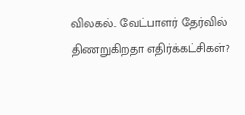விலகல்.. வேட்பாளர் தேர்வில் திணறுகிறதா எதிர்க்கட்சிகள்?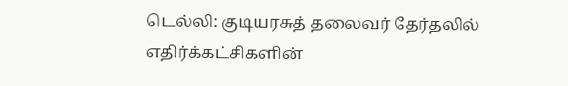டெல்லி: குடியரசுத் தலைவர் தேர்தலில் எதிர்க்கட்சிகளின்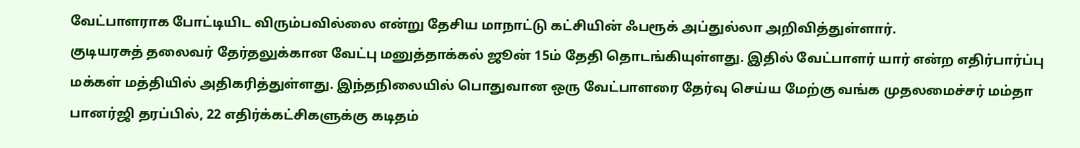வேட்பாளராக போட்டியிட விரும்பவில்லை என்று தேசிய மாநாட்டு கட்சியின் ஃபரூக் அப்துல்லா அறிவித்துள்ளார்.
குடியரசுத் தலைவர் தேர்தலுக்கான வேட்பு மனுத்தாக்கல் ஜூன் 15ம் தேதி தொடங்கியுள்ளது. இதில் வேட்பாளர் யார் என்ற எதிர்பார்ப்பு மக்கள் மத்தியில் அதிகரித்துள்ளது. இந்தநிலையில் பொதுவான ஒரு வேட்பாளரை தேர்வு செய்ய மேற்கு வங்க முதலமைச்சர் மம்தா பானர்ஜி தரப்பில், 22 எதிர்க்கட்சிகளுக்கு கடிதம்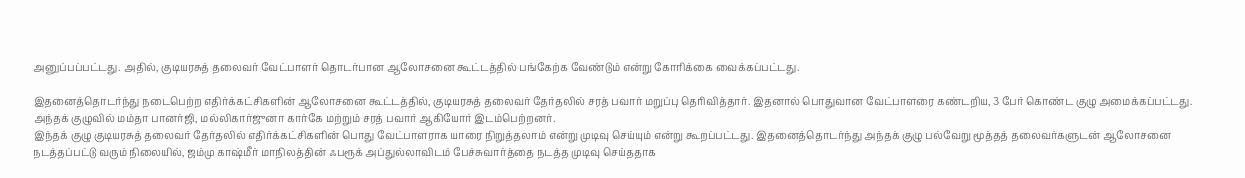அனுப்பப்பட்டது. அதில், குடியரசுத் தலைவர் வேட்பாளர் தொடர்பான ஆலோசனை கூட்டத்தில் பங்கேற்க வேண்டும் என்று கோரிக்கை வைக்கப்பட்டது.

இதனைத்தொடர்ந்து நடைபெற்ற எதிர்க்கட்சிகளின் ஆலோசனை கூட்டத்தில், குடியரசுத் தலைவர் தேர்தலில் சரத் பவார் மறுப்பு தெரிவித்தார். இதனால் பொதுவான வேட்பாளரை கண்டறிய, 3 பேர் கொண்ட குழு அமைக்கப்பட்டது. அந்தக் குழுவில் மம்தா பானர்ஜி, மல்லிகார்ஜுனா கார்கே மற்றும் சரத் பவார் ஆகியோர் இடம்பெற்றனர்.
இந்தக் குழு குடியரசுத் தலைவர் தேர்தலில் எதிர்க்கட்சிகளின் பொது வேட்பாளராக யாரை நிறுத்தலாம் என்று முடிவு செய்யும் என்று கூறப்பட்டது. இதனைத்தொடர்ந்து அந்தக் குழு பல்வேறு மூத்தத் தலைவர்களுடன் ஆலோசனை நடத்தப்பட்டு வரும் நிலையில், ஜம்மு காஷ்மீர் மாநிலத்தின் ஃபரூக் அப்துல்லாவிடம் பேச்சுவார்த்தை நடத்த முடிவு செய்ததாக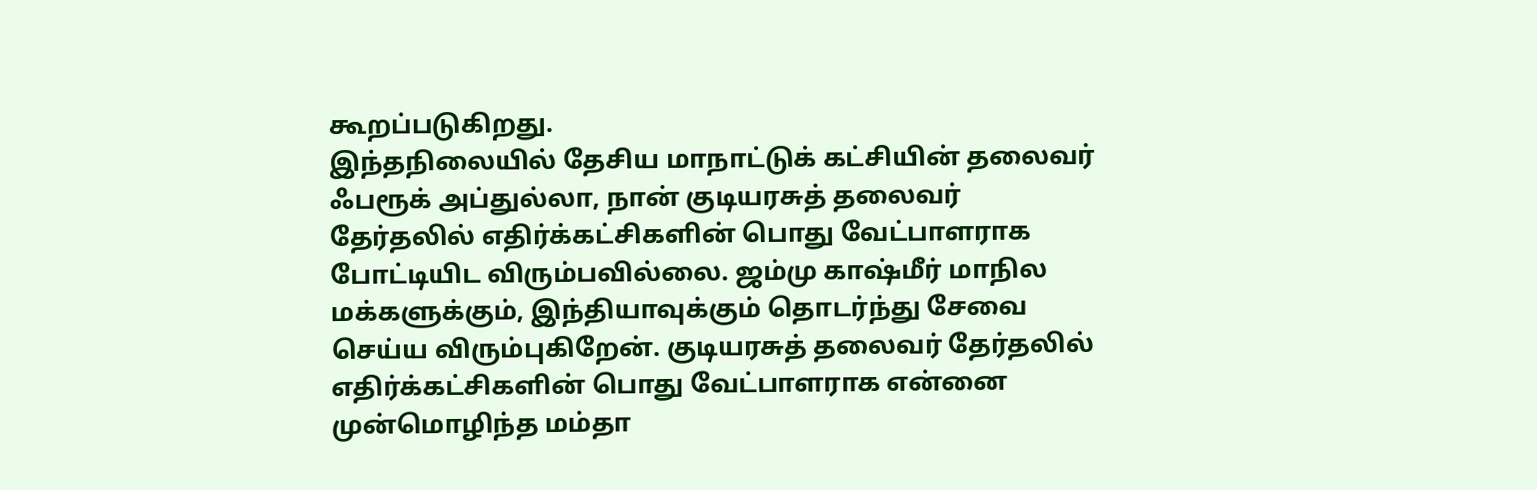கூறப்படுகிறது.
இந்தநிலையில் தேசிய மாநாட்டுக் கட்சியின் தலைவர் ஃபரூக் அப்துல்லா, நான் குடியரசுத் தலைவர் தேர்தலில் எதிர்க்கட்சிகளின் பொது வேட்பாளராக போட்டியிட விரும்பவில்லை. ஜம்மு காஷ்மீர் மாநில மக்களுக்கும், இந்தியாவுக்கும் தொடர்ந்து சேவை செய்ய விரும்புகிறேன். குடியரசுத் தலைவர் தேர்தலில் எதிர்க்கட்சிகளின் பொது வேட்பாளராக என்னை முன்மொழிந்த மம்தா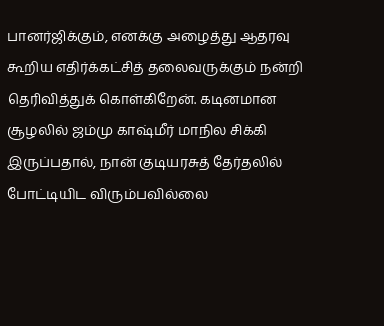பானர்ஜிக்கும், எனக்கு அழைத்து ஆதரவு கூறிய எதிர்க்கட்சித் தலைவருக்கும் நன்றி தெரிவித்துக் கொள்கிறேன். கடினமான சூழலில் ஜம்மு காஷ்மீர் மாநில சிக்கி இருப்பதால், நான் குடியரசுத் தேர்தலில் போட்டியிட விரும்பவில்லை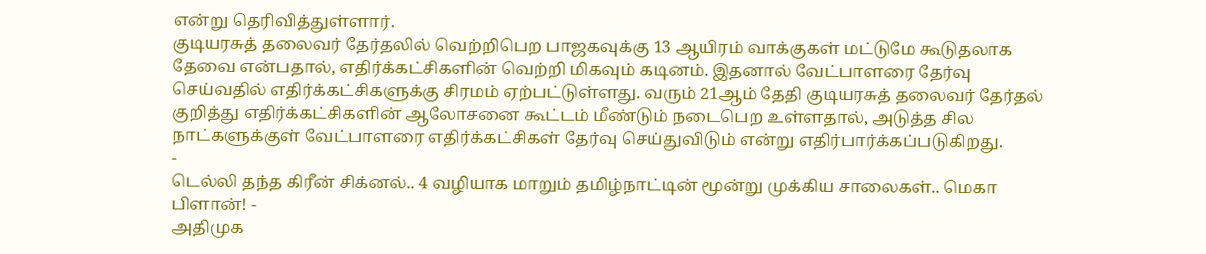என்று தெரிவித்துள்ளார்.
குடியரசுத் தலைவர் தேர்தலில் வெற்றிபெற பாஜகவுக்கு 13 ஆயிரம் வாக்குகள் மட்டுமே கூடுதலாக தேவை என்பதால், எதிர்க்கட்சிகளின் வெற்றி மிகவும் கடினம். இதனால் வேட்பாளரை தேர்வு செய்வதில் எதிர்க்கட்சிகளுக்கு சிரமம் ஏற்பட்டுள்ளது. வரும் 21ஆம் தேதி குடியரசுத் தலைவர் தேர்தல் குறித்து எதிர்க்கட்சிகளின் ஆலோசனை கூட்டம் மீண்டும் நடைபெற உள்ளதால், அடுத்த சில நாட்களுக்குள் வேட்பாளரை எதிர்க்கட்சிகள் தேர்வு செய்துவிடும் என்று எதிர்பார்க்கப்படுகிறது.
-
டெல்லி தந்த கிரீன் சிக்னல்.. 4 வழியாக மாறும் தமிழ்நாட்டின் மூன்று முக்கிய சாலைகள்.. மெகா பிளான்! -
அதிமுக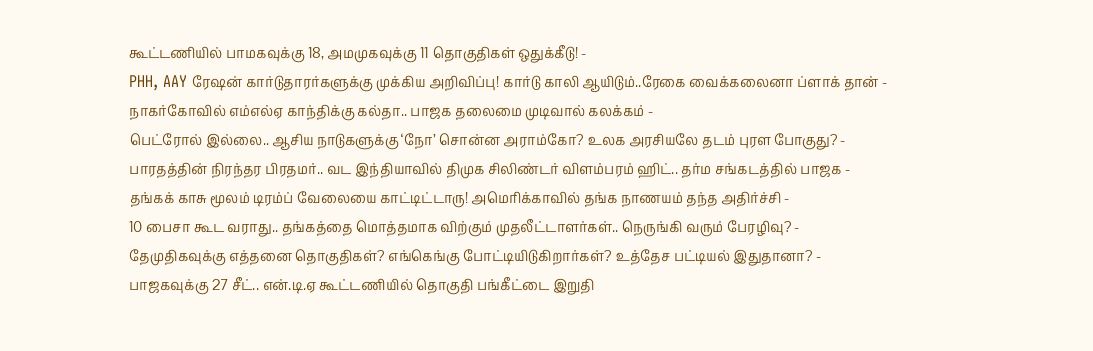கூட்டணியில் பாமகவுக்கு 18, அமமுகவுக்கு 11 தொகுதிகள் ஒதுக்கீடு! -
PHH, AAY ரேஷன் கார்டுதாரர்களுக்கு முக்கிய அறிவிப்பு! கார்டு காலி ஆயிடும்..ரேகை வைக்கலைனா ப்ளாக் தான் -
நாகர்கோவில் எம்எல்ஏ காந்திக்கு கல்தா.. பாஜக தலைமை முடிவால் கலக்கம் -
பெட்ரோல் இல்லை.. ஆசிய நாடுகளுக்கு ‘நோ’ சொன்ன அராம்கோ? உலக அரசியலே தடம் புரள போகுது? -
பாரதத்தின் நிரந்தர பிரதமர்.. வட இந்தியாவில் திமுக சிலிண்டர் விளம்பரம் ஹிட்.. தர்ம சங்கடத்தில் பாஜக -
தங்கக் காசு மூலம் டிரம்ப் வேலையை காட்டிட்டாரு! அமெரிக்காவில் தங்க நாணயம் தந்த அதிர்ச்சி -
10 பைசா கூட வராது.. தங்கத்தை மொத்தமாக விற்கும் முதலீட்டாளர்கள்.. நெருங்கி வரும் பேரழிவு? -
தேமுதிகவுக்கு எத்தனை தொகுதிகள்? எங்கெங்கு போட்டியிடுகிறார்கள்? உத்தேச பட்டியல் இதுதானா? -
பாஜகவுக்கு 27 சீட்.. என்.டி.ஏ கூட்டணியில் தொகுதி பங்கீட்டை இறுதி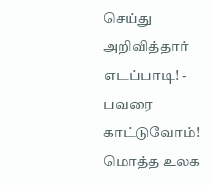செய்து அறிவித்தார் எடப்பாடி! -
பவரை காட்டுவோம்! மொத்த உலக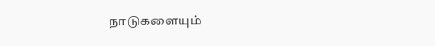நாடுகளையும்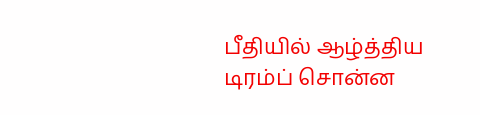பீதியில் ஆழ்த்திய டிரம்ப் சொன்ன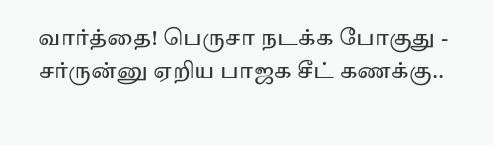வார்த்தை! பெருசா நடக்க போகுது -
சர்ருன்னு ஏறிய பாஜக சீட் கணக்கு..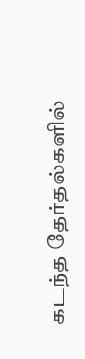கடந்த தேர்தல்களில்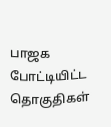பாஜக போட்டியிட்ட தொகுதிகள்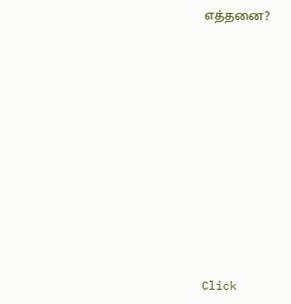எத்தனை?












Click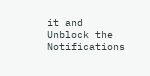it and Unblock the Notifications